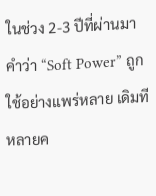ในช่วง 2-3 ปีที่ผ่านมา คำว่า “Soft Power” ถูกใช้อย่างแพร่หลาย เดิมทีหลายค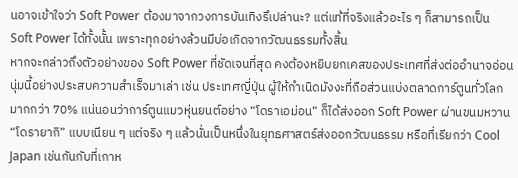นอาจเข้าใจว่า Soft Power ต้องมาจากวงการบันเทิงรึเปล่านะ? แต่แท้ที่จริงแล้วอะไร ๆ ก็สามารถเป็น Soft Power ได้ทั้งนั้น เพราะทุกอย่างล้วนมีบ่อเกิดจากวัฒนธรรมทั้งสิ้น
หากจะกล่าวถึงตัวอย่างของ Soft Power ที่ชัดเจนที่สุด คงต้องหยิบยกเคสของประเทศที่ส่งต่ออำนาจอ่อนนุ่มนี้อย่างประสบความสำเร็จมาเล่า เช่น ประเทศญี่ปุ่น ผู้ให้กำเนิดมังงะที่ถือส่วนแบ่งตลาดการ์ตูนทั่วโลกมากกว่า 70% แน่นอนว่าการ์ตูนแมวหุ่นยนต์อย่าง “โดราเอม่อน” ก็ได้ส่งออก Soft Power ผ่านขนมหวาน “โดรายากิ” แบบเนียน ๆ แต่จริง ๆ แล้วนั่นเป็นหนึ่งในยุทธศาสตร์ส่งออกวัฒนธรรม หรือที่เรียกว่า Cool Japan เช่นกันกับที่เกาห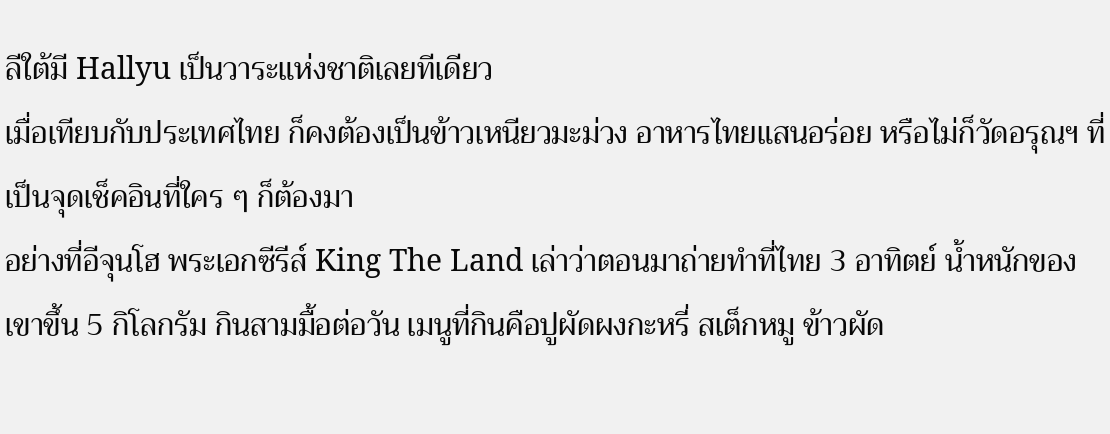ลีใต้มี Hallyu เป็นวาระแห่งชาติเลยทีเดียว
เมื่อเทียบกับประเทศไทย ก็คงต้องเป็นข้าวเหนียวมะม่วง อาหารไทยแสนอร่อย หรือไม่ก็วัดอรุณฯ ที่เป็นจุดเช็คอินที่ใคร ๆ ก็ต้องมา
อย่างที่อีจุนโฮ พระเอกซีรีส์ King The Land เล่าว่าตอนมาถ่ายทำที่ไทย 3 อาทิตย์ น้ำหนักของเขาขึ้น 5 กิโลกรัม กินสามมื้อต่อวัน เมนูที่กินคือปูผัดผงกะหรี่ สเต็กหมู ข้าวผัด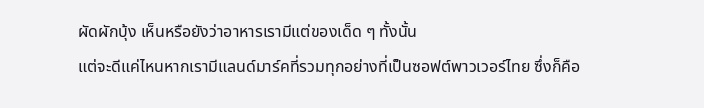ผัดผักบุ้ง เห็นหรือยังว่าอาหารเรามีแต่ของเด็ด ๆ ทั้งนั้น
แต่จะดีแค่ไหนหากเรามีแลนด์มาร์คที่รวมทุกอย่างที่เป็นซอฟต์พาวเวอร์ไทย ซึ่งก็คือ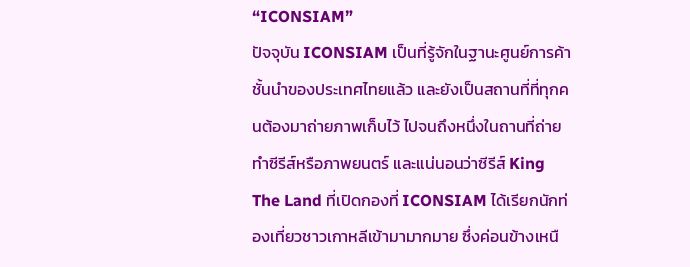“ICONSIAM”
ปัจจุบัน ICONSIAM เป็นที่รู้จักในฐานะศูนย์การค้าชั้นนำของประเทศไทยแล้ว และยังเป็นสถานที่ที่ทุกคนต้องมาถ่ายภาพเก็บไว้ ไปจนถึงหนึ่งในถานที่ถ่ายทำซีรีส์หรือภาพยนตร์ และแน่นอนว่าซีรีส์ King The Land ที่เปิดกองที่ ICONSIAM ได้เรียกนักท่องเที่ยวชาวเกาหลีเข้ามามากมาย ซึ่งค่อนข้างเหนื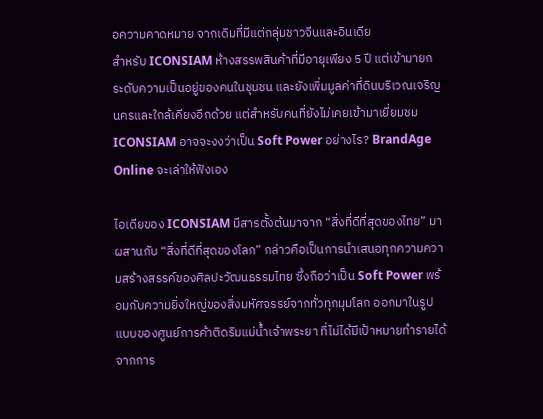อความคาดหมาย จากเดิมที่มีแต่กลุ่มชาวจีนและอินเดีย
สำหรับ ICONSIAM ห้างสรรพสินค้าที่มีอายุเพียง 5 ปี แต่เข้ามายกระดับความเป็นอยู่ของคนในชุมชน และยังเพิ่มมูลค่าที่ดินบริเวณเจริญนครและใกล้เคียงอีกด้วย แต่สำหรับคนที่ยังไม่เคยเข้ามาเยี่ยมชม ICONSIAM อาจจะงงว่าเป็น Soft Power อย่างไร? BrandAge Online จะเล่าให้ฟังเอง

ไอเดียของ ICONSIAM มีสารตั้งต้นมาจาก “สิ่งที่ดีที่สุดของไทย” มาผสานกับ “สิ่งที่ดีที่สุดของโลก” กล่าวคือเป็นการนำเสนอทุกความความสร้างสรรค์ของศิลปะวัฒนธรรมไทย ซึ่งถือว่าเป็น Soft Power พร้อมกับความยิ่งใหญ่ของสิ่งมหัศจรรย์จากทั่วทุกมุมโลก ออกมาในรูปแบบของศูนย์การค้าติดริมแม่น้ำเจ้าพระยา ที่ไม่ได้มีเป้าหมายทำรายได้จากการ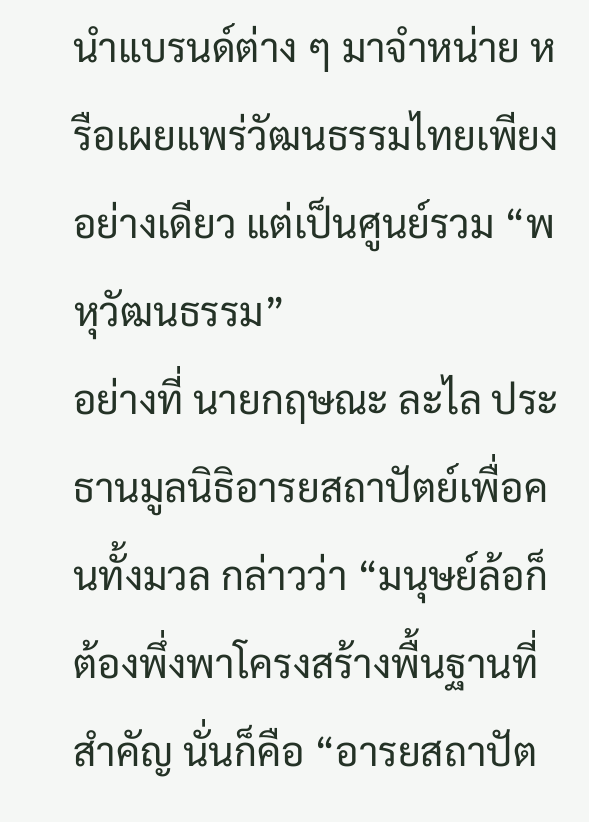นำแบรนด์ต่าง ๆ มาจำหน่าย หรือเผยแพร่วัฒนธรรมไทยเพียงอย่างเดียว แต่เป็นศูนย์รวม “พหุวัฒนธรรม”
อย่างที่ นายกฤษณะ ละไล ประธานมูลนิธิอารยสถาปัตย์เพื่อคนทั้งมวล กล่าวว่า “มนุษย์ล้อก็ต้องพึ่งพาโครงสร้างพื้นฐานที่สำคัญ นั่นก็คือ “อารยสถาปัต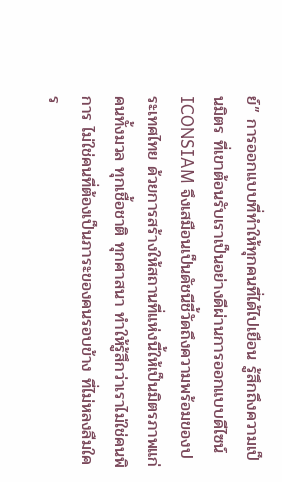ย์” การออกแบบที่ทำให้ทุกคนที่ได้ไปเยือน รู้สึกถึงความเป็นมิตร ที่เขาต้อนรับเราเป็นอย่างดีผ่านการออกแบบดีไซน์ ICONSIAM จึงเสมือนเป็นดัชนีชี้วัดถึงความพร้อมของประเทศไทย ด้วยการสร้างให้สถานที่แห่งนี้ให้เป็นมิตรภาพแก่คนทั้งมวล ทุกเชื้อชาติ ทุกศาสนา ทำให้รู้สึกว่าเราไม่ใช่คนพิการ ไม่ใช่คนที่ต้องเป็นภาระของคนรอบข้าง ที่ไม่หลงลืมใคร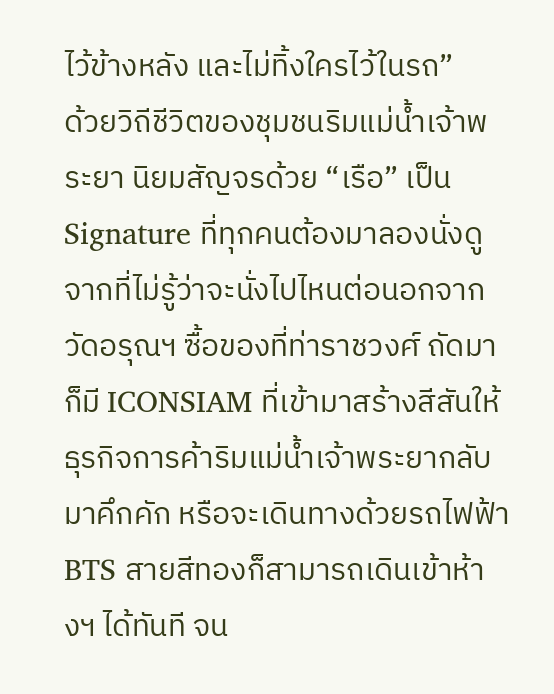ไว้ข้างหลัง และไม่ทิ้งใครไว้ในรถ”
ด้วยวิถีชีวิตของชุมชนริมแม่น้ำเจ้าพระยา นิยมสัญจรด้วย “เรือ” เป็น Signature ที่ทุกคนต้องมาลองนั่งดู จากที่ไม่รู้ว่าจะนั่งไปไหนต่อนอกจากวัดอรุณฯ ซื้อของที่ท่าราชวงศ์ ถัดมาก็มี ICONSIAM ที่เข้ามาสร้างสีสันให้ธุรกิจการค้าริมแม่น้ำเจ้าพระยากลับมาคึกคัก หรือจะเดินทางด้วยรถไฟฟ้า BTS สายสีทองก็สามารถเดินเข้าห้างฯ ได้ทันที จน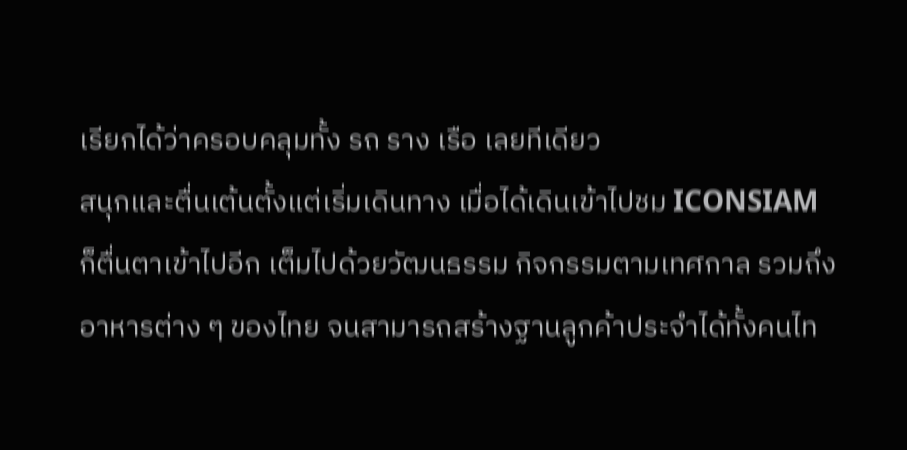เรียกได้ว่าครอบคลุมทั้ง รถ ราง เรือ เลยทีเดียว
สนุกและตื่นเต้นตั้งแต่เริ่มเดินทาง เมื่อได้เดินเข้าไปชม ICONSIAM ก็ตื่นตาเข้าไปอีก เต็มไปด้วยวัฒนธรรม กิจกรรมตามเทศกาล รวมถึงอาหารต่าง ๆ ของไทย จนสามารถสร้างฐานลูกค้าประจำได้ทั้งคนไท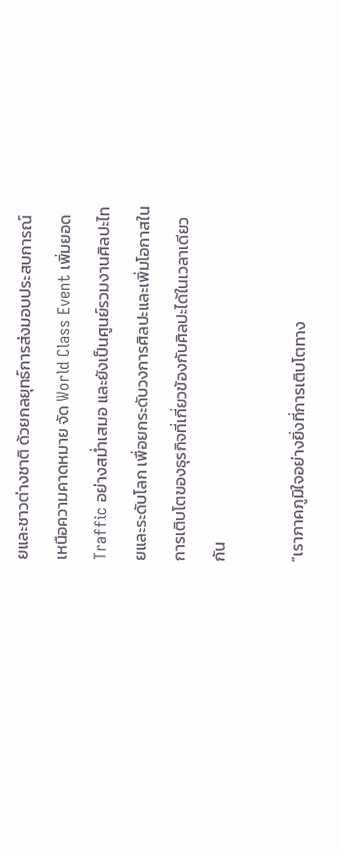ยและชาวต่างชาติ ด้วยกลยุทธ์การส่งมอบประสบการณ์เหนือความคาดหมาย จัด World Class Event เพิ่มยอด Traffic อย่างสม่ำเสมอ และยังเป็นศูนย์รวมงานศิลปะไทยและระดับโลก เพื่อยกระดับวงการศิลปะและเพิ่มโอกาสในการเติบโตของธุรกิจที่เกี่ยวข้องกับศิลปะได้ในเวลาเดียวกัน

“เราภาคภูมิใจอย่างยิ่งที่การเติบโตทาง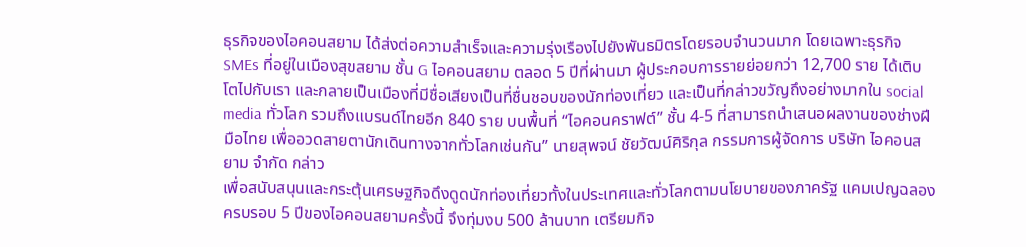ธุรกิจของไอคอนสยาม ได้ส่งต่อความสำเร็จและความรุ่งเรืองไปยังพันธมิตรโดยรอบจำนวนมาก โดยเฉพาะธุรกิจ SMEs ที่อยู่ในเมืองสุขสยาม ชั้น G ไอคอนสยาม ตลอด 5 ปีที่ผ่านมา ผู้ประกอบการรายย่อยกว่า 12,700 ราย ได้เติบโตไปกับเรา และกลายเป็นเมืองที่มีชื่อเสียงเป็นที่ชื่นชอบของนักท่องเที่ยว และเป็นที่กล่าวขวัญถึงอย่างมากใน social media ทั่วโลก รวมถึงแบรนด์ไทยอีก 840 ราย บนพื้นที่ “ไอคอนคราฟต์” ชั้น 4-5 ที่สามารถนำเสนอผลงานของช่างฝีมือไทย เพื่ออวดสายตานักเดินทางจากทั่วโลกเช่นกัน” นายสุพจน์ ชัยวัฒน์ศิริกุล กรรมการผู้จัดการ บริษัท ไอคอนสยาม จำกัด กล่าว
เพื่อสนับสนุนและกระตุ้นเศรษฐกิจดึงดูดนักท่องเที่ยวทั้งในประเทศและทั่วโลกตามนโยบายของภาครัฐ แคมเปญฉลองครบรอบ 5 ปีของไอคอนสยามครั้งนี้ จึงทุ่มงบ 500 ล้านบาท เตรียมกิจ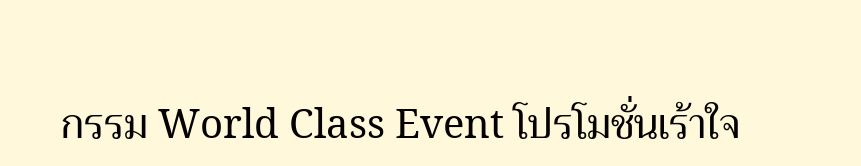กรรม World Class Event โปรโมชั่นเร้าใจ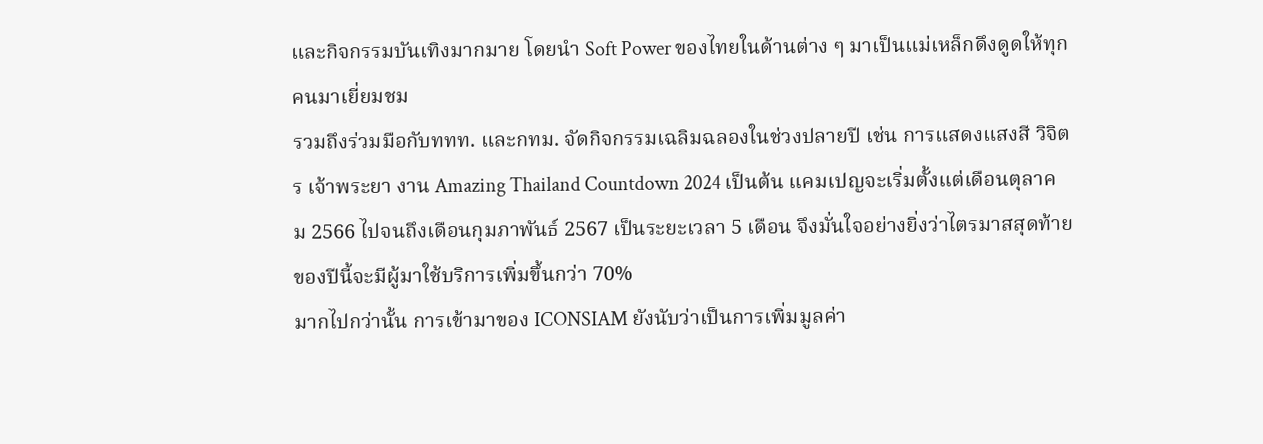และกิจกรรมบันเทิงมากมาย โดยนำ Soft Power ของไทยในด้านต่าง ๆ มาเป็นแม่เหล็กดึงดูดให้ทุกคนมาเยี่ยมชม
รวมถึงร่วมมือกับททท. และกทม. จัดกิจกรรมเฉลิมฉลองในช่วงปลายปี เช่น การแสดงแสงสี วิจิตร เจ้าพระยา งาน Amazing Thailand Countdown 2024 เป็นต้น แคมเปญจะเริ่มตั้งแต่เดือนตุลาคม 2566 ไปจนถึงเดือนกุมภาพันธ์ 2567 เป็นระยะเวลา 5 เดือน จึงมั่นใจอย่างยิ่งว่าไตรมาสสุดท้ายของปีนี้จะมีผู้มาใช้บริการเพิ่มขึ้นกว่า 70%
มากไปกว่านั้น การเข้ามาของ ICONSIAM ยังนับว่าเป็นการเพิ่มมูลค่า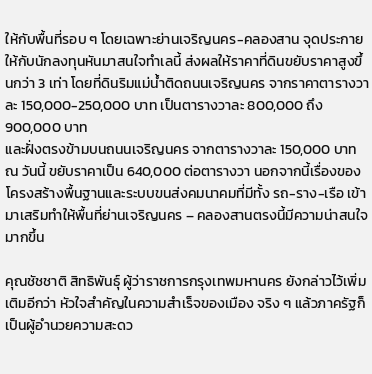ให้กับพื้นที่รอบ ๆ โดยเฉพาะย่านเจริญนคร-คลองสาน จุดประกายให้กับนักลงทุนหันมาสนใจทำเลนี้ ส่งผลให้ราคาที่ดินขยับราคาสูงขึ้นกว่า 3 เท่า โดยที่ดินริมแม่น้ำติดถนนเจริญนคร จากราคาตารางวาละ 150,000-250,000 บาท เป็นตารางวาละ 800,000 ถึง 900,000 บาท
และฝั่งตรงข้ามบนถนนเจริญนคร จากตารางวาละ 150,000 บาท ณ วันนี้ ขยับราคาเป็น 640,000 ต่อตารางวา นอกจากนี้เรื่องของโครงสร้างพื้นฐานและระบบขนส่งคมนาคมที่มีทั้ง รถ-ราง-เรือ เข้ามาเสริมทำให้พื้นที่ย่านเจริญนคร – คลองสานตรงนี้มีความน่าสนใจมากขึ้น

คุณชัชชาติ สิทธิพันธุ์ ผู้ว่าราชการกรุงเทพมหานคร ยังกล่าวไว้เพิ่มเติมอีกว่า หัวใจสำคัญในความสำเร็จของเมือง จริง ๆ แล้วภาครัฐก็เป็นผู้อำนวยความสะดว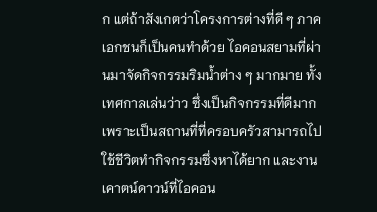ก แต่ถ้าสังเกตว่าโครงการต่างที่ดี ๆ ภาคเอกชนก็เป็นคนทำด้วย ไอคอนสยามที่ผ่านมาจัดกิจกรรมริมน้ำต่าง ๆ มากมาย ทั้งเทศกาลเล่นว่าว ซึ่งเป็นกิจกรรมที่ดีมาก เพราะเป็นสถานที่ที่ครอบครัวสามารถไปใช้ชีวิตทำกิจกรรมซึ่งหาได้ยาก และงานเคาตน์ดาวน์ที่ไอคอน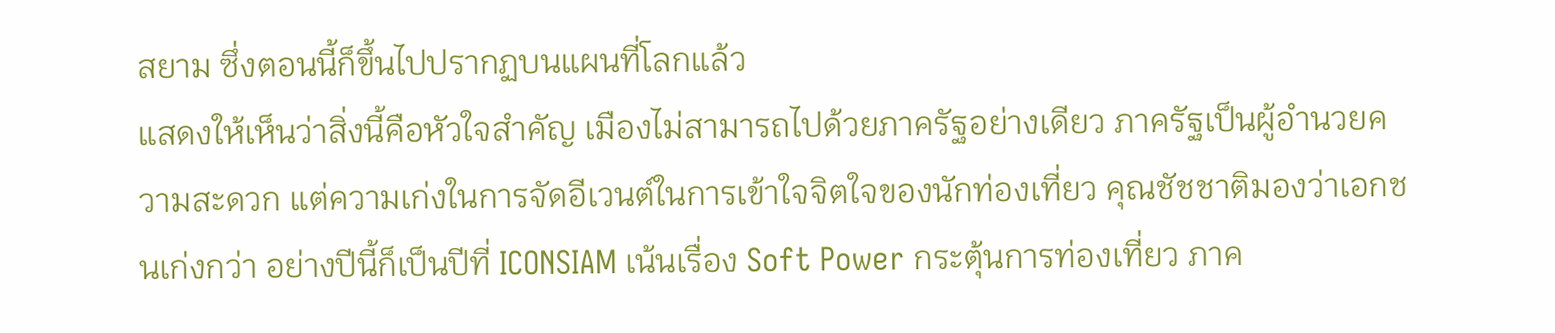สยาม ซึ่งตอนนี้ก็ขึ้นไปปรากฏบนแผนที่โลกแล้ว
แสดงให้เห็นว่าสิ่งนี้คือหัวใจสำคัญ เมืองไม่สามารถไปด้วยภาครัฐอย่างเดียว ภาครัฐเป็นผู้อำนวยความสะดวก แต่ความเก่งในการจัดอีเวนต์ในการเข้าใจจิตใจของนักท่องเที่ยว คุณชัชชาติมองว่าเอกชนเก่งกว่า อย่างปีนี้ก็เป็นปีที่ ICONSIAM เน้นเรื่อง Soft Power กระตุ้นการท่องเที่ยว ภาค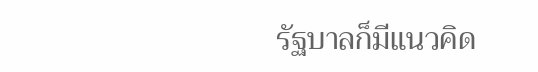รัฐบาลก็มีแนวคิด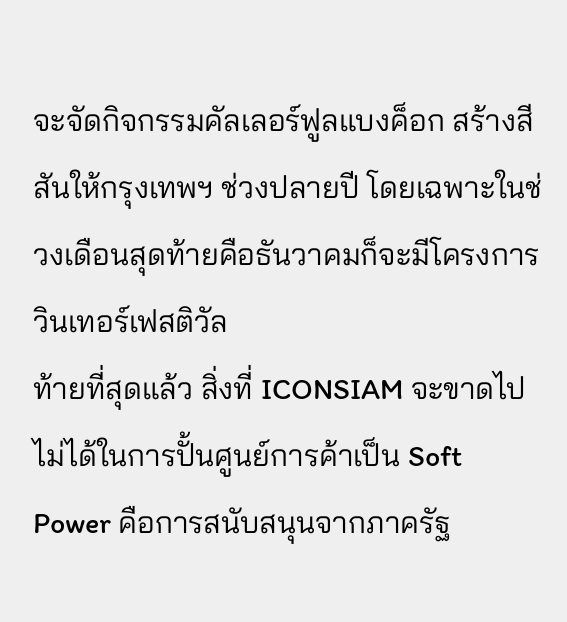จะจัดกิจกรรมคัลเลอร์ฟูลแบงค็อก สร้างสีสันให้กรุงเทพฯ ช่วงปลายปี โดยเฉพาะในช่วงเดือนสุดท้ายคือธันวาคมก็จะมีโครงการวินเทอร์เฟสติวัล
ท้ายที่สุดแล้ว สิ่งที่ ICONSIAM จะขาดไปไม่ได้ในการปั้นศูนย์การค้าเป็น Soft Power คือการสนับสนุนจากภาครัฐ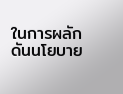ในการผลักดันนโยบาย